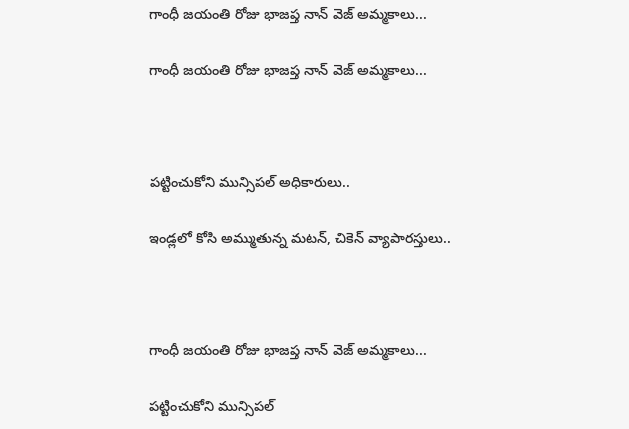గాంధీ జయంతి రోజు భాజప్త నాన్ వెజ్ అమ్మకాలు...

గాంధీ జయంతి రోజు భాజప్త నాన్ వెజ్ అమ్మకాలు...



పట్టించుకోని మున్సిపల్ అధికారులు..

ఇండ్లలో కోసి అమ్ముతున్న మటన్, చికెన్ వ్యాపారస్తులు..



గాంధీ జయంతి రోజు భాజప్త నాన్ వెజ్ అమ్మకాలు...

పట్టించుకోని మున్సిపల్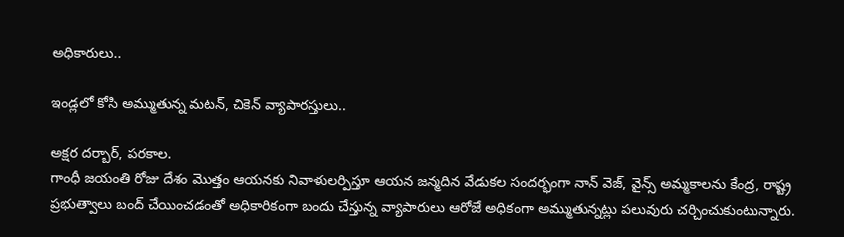అధికారులు..

ఇండ్లలో కోసి అమ్ముతున్న మటన్, చికెన్ వ్యాపారస్తులు..

అక్షర దర్బార్, పరకాల.
గాంధీ జయంతి రోజు దేశం మొత్తం ఆయనకు నివాళులర్పిస్తూ ఆయన జన్మదిన వేడుకల సందర్భంగా నాన్ వెజ్, వైన్స్ అమ్మకాలను కేంద్ర, రాష్ట్ర ప్రభుత్వాలు బంద్ చేయించడంతో అధికారికంగా బందు చేస్తున్న వ్యాపారులు ఆరోజే అధికంగా అమ్ముతున్నట్లు పలువురు చర్చించుకుంటున్నారు.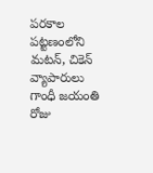పరకాల పట్టణంలోని మటన్, చికెన్ వ్యాపారులు గాంధీ జయంతి రోజు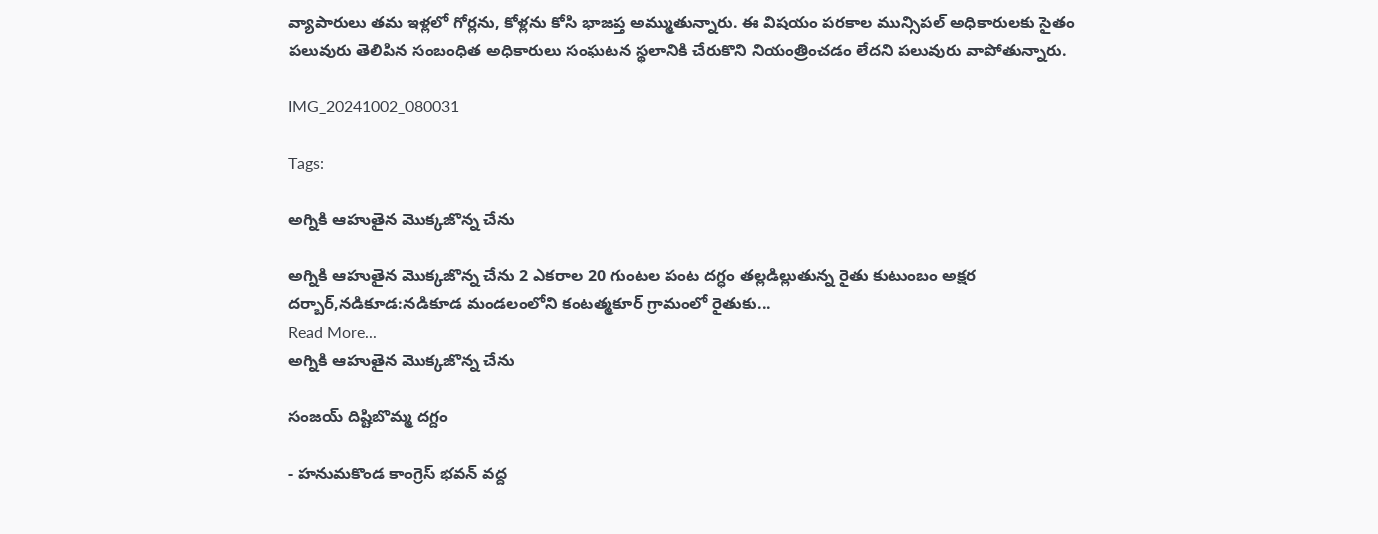వ్యాపారులు తమ ఇళ్లలో గోర్లను, కోళ్లను కోసి భాజప్త అమ్ముతున్నారు. ఈ విషయం పరకాల మున్సిపల్ అధికారులకు సైతం పలువురు తెలిపిన సంబంధిత అధికారులు సంఘటన స్థలానికి చేరుకొని నియంత్రించడం లేదని పలువురు వాపోతున్నారు.

IMG_20241002_080031

Tags:

అగ్నికి ఆహుతైన మొక్కజొన్న చేను

అగ్నికి ఆహుతైన మొక్కజొన్న చేను 2 ఎకరాల 20 గుంటల పంట దగ్ధం తల్లడిల్లుతున్న రైతు కుటుంబం అక్షర దర్బార్,నడికూడ:నడికూడ మండలంలోని కంటత్మకూర్ గ్రామంలో రైతుకు...
Read More...
అగ్నికి ఆహుతైన మొక్కజొన్న చేను

సంజయ్ దిష్టిబొమ్మ దగ్దం

- హనుమకొండ కాంగ్రెస్ భవన్ వద్ద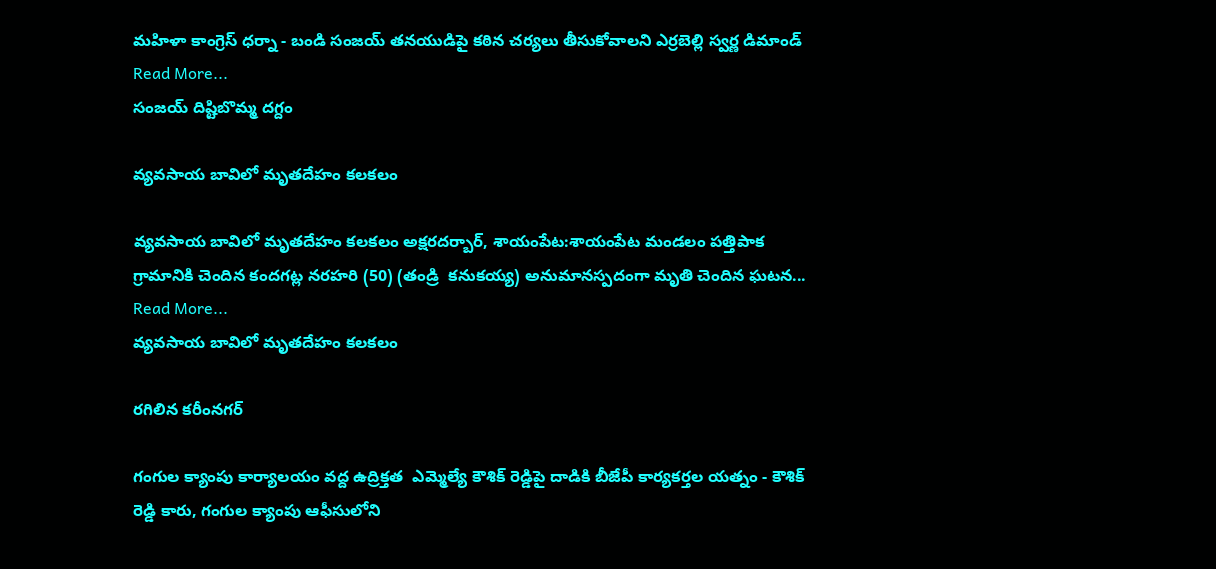మహిళా కాంగ్రెస్ ధర్నా - బండి సంజయ్ తనయుడిపై కఠిన చర్యలు తీసుకోవాలని ఎర్రబెల్లి స్వర్ణ డిమాండ్
Read More...
సంజయ్ దిష్టిబొమ్మ దగ్దం

వ్యవసాయ బావిలో మృతదేహం కలకలం

వ్యవసాయ బావిలో మృతదేహం కలకలం అక్షరదర్బార్, శాయంపేట:శాయంపేట మండలం పత్తిపాక గ్రామానికి చెందిన కందగట్ల నరహరి (50) (తండ్రి  కనుకయ్య) అనుమానస్పదంగా మృతి చెందిన ఘటన...
Read More...
వ్యవసాయ బావిలో మృతదేహం కలకలం

రగిలిన కరీంనగర్

గంగుల క్యాంపు కార్యాలయం వద్ద ఉద్రిక్తత  ఎమ్మెల్యే కౌశిక్ రెడ్డిపై దాడికి బీజేపీ కార్యకర్తల యత్నం - కౌశిక్ రెడ్డి కారు, గంగుల క్యాంపు ఆఫీసులోని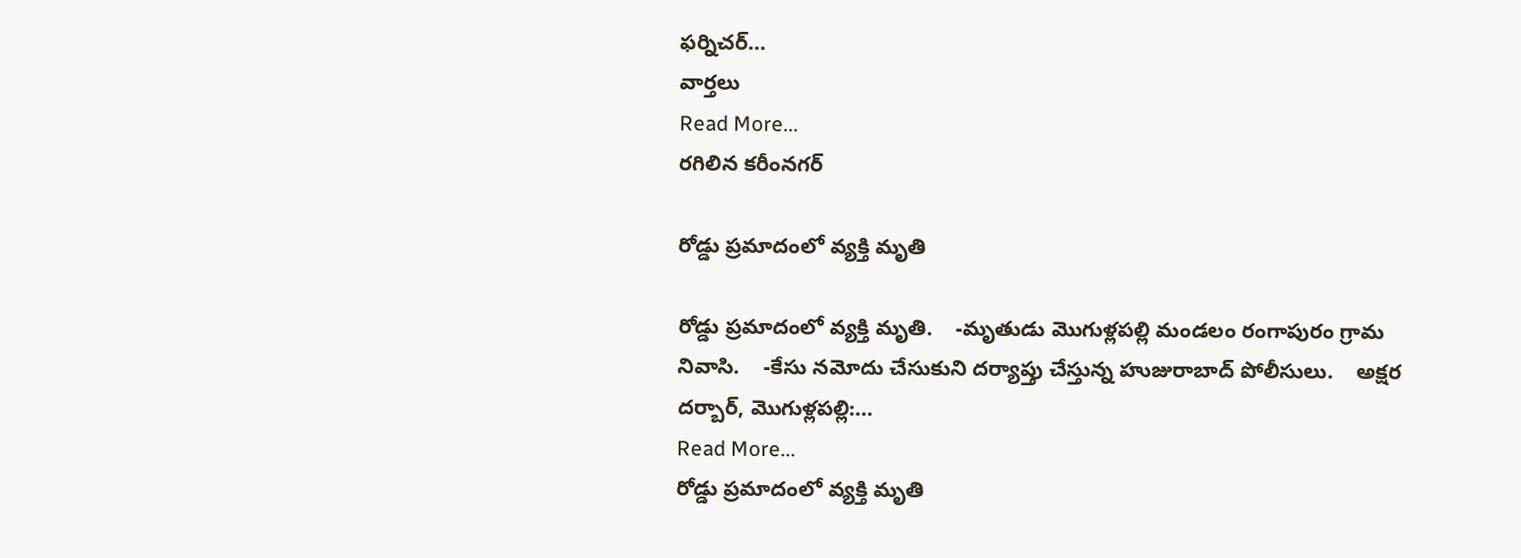ఫర్నిచర్...
వార్తలు
Read More...
రగిలిన కరీంనగర్

రోడ్డు ప్రమాదంలో వ్యక్తి మృతి

రోడ్డు ప్రమాదంలో వ్యక్తి మృతి.    -మృతుడు మొగుళ్లపల్లి మండలం రంగాపురం గ్రామ నివాసి.    -కేసు నమోదు చేసుకుని దర్యాప్తు చేస్తున్న హుజురాబాద్ పోలీసులు.    అక్షర దర్బార్, మొగుళ్లపల్లి:...
Read More...
రోడ్డు ప్రమాదంలో వ్యక్తి మృతి